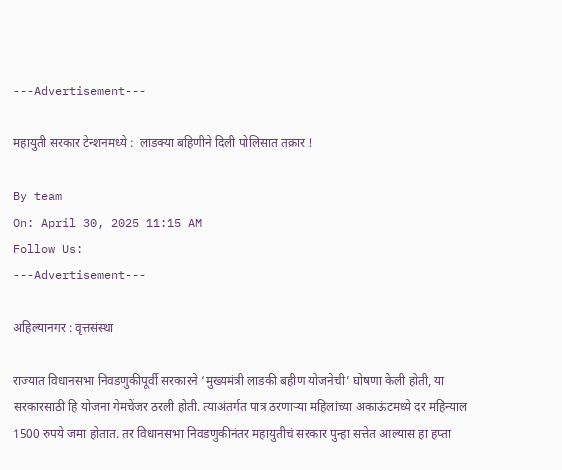---Advertisement---

महायुती सरकार टेन्शनमध्ये :  लाडक्या बहिणीने दिली पोलिसात तक्रार !

By team
On: April 30, 2025 11:15 AM
Follow Us:
---Advertisement---

अहिल्यानगर : वृत्तसंस्था

राज्यात विधानसभा निवडणुकीपूर्वी सरकारने ‘मुख्यमंत्री लाडकी बहीण योजनेची’ घोषणा केली होती, या सरकारसाठी हि योजना गेमचेंजर ठरली होती. त्याअंतर्गत पात्र ठरणाऱ्या महिलांच्या अकाऊंटमध्ये दर महिन्याल 1500 रुपये जमा होतात. तर विधानसभा निवडणुकीनंतर महायुतीचं सरकार पुन्हा सत्तेत आल्यास हा हप्ता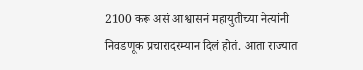2100 करू असं आश्वासनं महायुतीच्या नेत्यांनी निवडणूक प्रचारादरम्यान दिलं होतं. आता राज्यात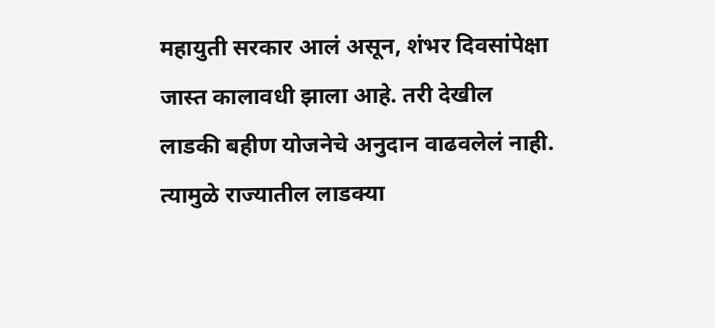महायुती सरकार आलं असून, शंभर दिवसांपेक्षा जास्त कालावधी झाला आहे. तरी देखील लाडकी बहीण योजनेचे अनुदान वाढवलेलं नाही. त्यामुळे राज्यातील लाडक्या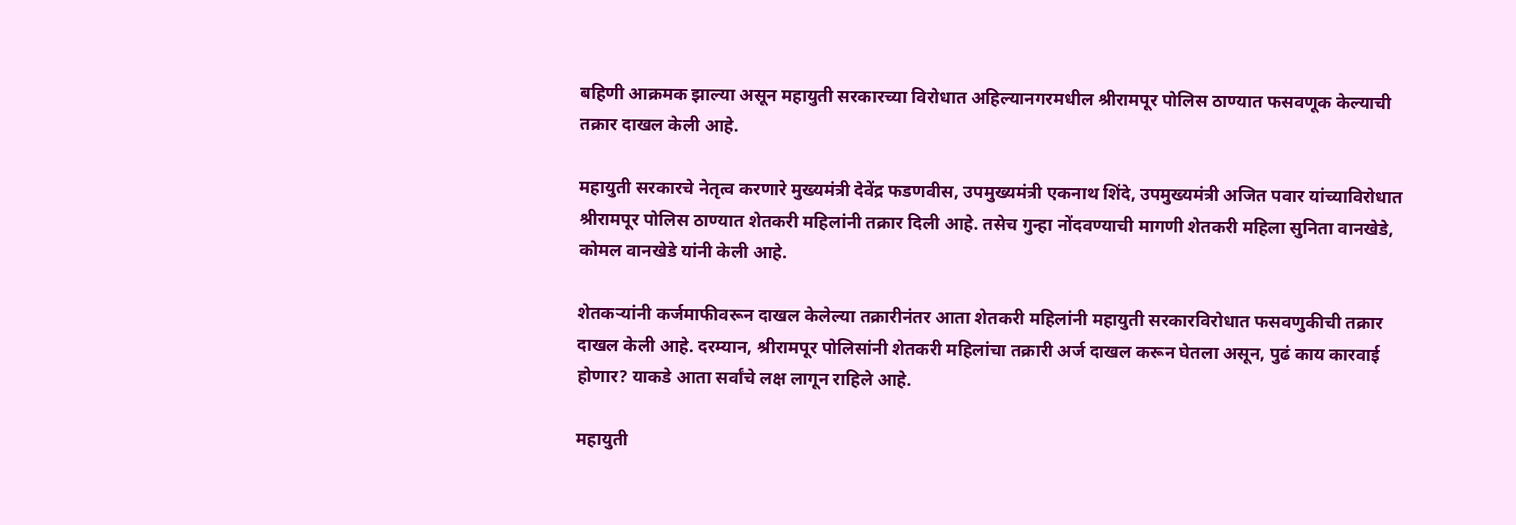बहिणी आक्रमक झाल्या असून महायुती सरकारच्या विरोधात अहिल्यानगरमधील श्रीरामपूर पोलिस ठाण्यात फसवणूक केल्याची तक्रार दाखल केली आहे.

महायुती सरकारचे नेतृत्व करणारे मुख्यमंत्री देवेंद्र फडणवीस, उपमुख्यमंत्री एकनाथ शिंदे, उपमुख्यमंत्री अजित पवार यांच्याविरोधात श्रीरामपूर पोलिस ठाण्यात शेतकरी महिलांनी तक्रार दिली आहे. तसेच गुन्हा नोंदवण्याची मागणी शेतकरी महिला सुनिता वानखेडे, कोमल वानखेडे यांनी केली आहे.

शेतकऱ्यांनी कर्जमाफीवरून दाखल केलेल्या तक्रारीनंतर आता शेतकरी महिलांनी महायुती सरकारविरोधात फसवणुकीची तक्रार दाखल केली आहे. दरम्यान, श्रीरामपूर पोलिसांनी शेतकरी महिलांचा तक्रारी अर्ज दाखल करून घेतला असून, पुढं काय कारवाई होणार? याकडे आता सर्वांचे लक्ष लागून राहिले आहे.

महायुती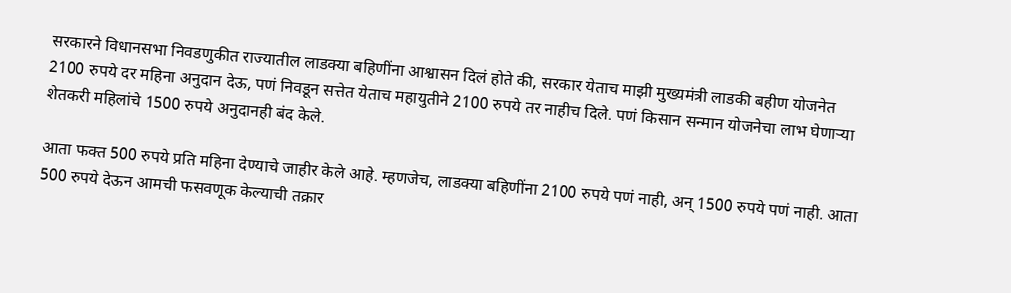सरकारने विधानसभा निवडणुकीत राज्यातील लाडक्या बहिणींना आश्वासन दिलं होते की, सरकार येताच माझी मुख्यमंत्री लाडकी बहीण योजनेत 2100 रुपये दर महिना अनुदान देऊ, पणं निवडून सत्तेत येताच महायुतीने 2100 रुपये तर नाहीच दिले. पणं किसान सन्मान योजनेचा लाभ घेणाऱ्या शेतकरी महिलांचे 1500 रुपये अनुदानही बंद केले.

आता फक्त 500 रुपये प्रति महिना देण्याचे जाहीर केले आहे. म्हणजेच, लाडक्या बहिणींना 2100 रुपये पणं नाही, अन् 1500 रुपये पणं नाही. आता 500 रुपये देऊन आमची फसवणूक केल्याची तक्रार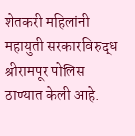शेतकरी महिलांनी महायुती सरकारविरुद्ध श्रीरामपूर पोलिस ठाण्यात केली आहे.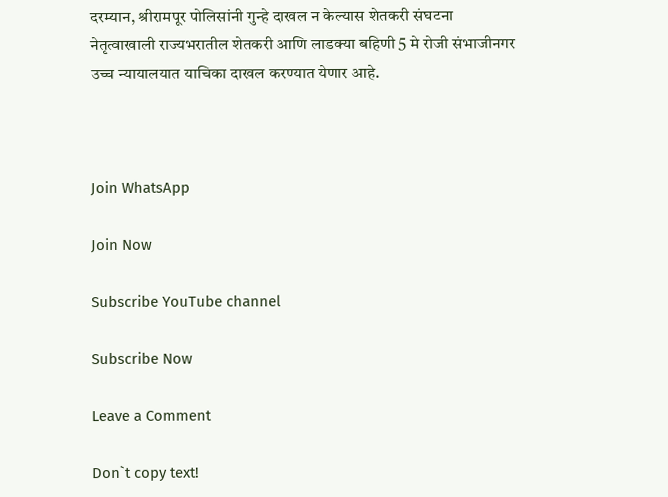दरम्यान, श्रीरामपूर पोलिसांनी गुन्हे दाखल न केल्यास शेतकरी संघटना नेतृत्वाखाली राज्यभरातील शेतकरी आणि लाडक्या बहिणी 5 मे रोजी संभाजीनगर उच्च न्यायालयात याचिका दाखल करण्यात येणार आहे.



Join WhatsApp

Join Now

Subscribe YouTube channel

Subscribe Now

Leave a Comment

Don`t copy text!